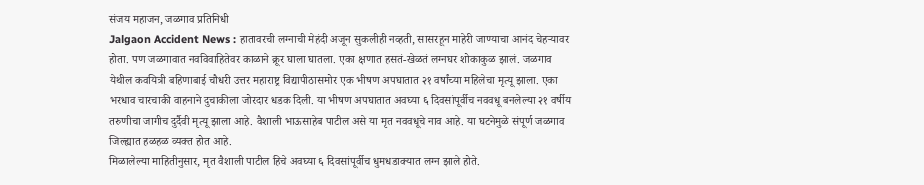संजय महाजन, जळगाव प्रतिनिधी
Jalgaon Accident News : हातावरची लग्नाची मेहंदी अजून सुकलीही नव्हती, सासरहून माहेरी जाण्याचा आनंद चेहऱ्यावर होता. पण जळगावात नवविवाहितेवर काळाने क्रूर घाला घातला. एका क्षणात हसतं-खेळतं लग्नघर शोकाकुळ झालं. जळगाव येथील कवयित्री बहिणाबाई चौधरी उत्तर महाराष्ट्र विद्यापीठासमोर एक भीषण अपघातात २१ वर्षांच्या महिलेचा मृत्यू झाला. एका भरधाव चारचाकी वाहनाने दुचाकीला जोरदार धडक दिली. या भीषण अपघातात अवघ्या ६ दिवसांपूर्वीच नववधू बनलेल्या २१ वर्षीय तरुणीचा जागीच दुर्दैवी मृत्यू झाला आहे. वैशाली भाऊसाहेब पाटील असे या मृत नववधूचे नाव आहे. या घटनेमुळे संपूर्ण जळगाव जिल्ह्यात हळहळ व्यक्त होत आहे.
मिळालेल्या माहितीनुसार, मृत वैशाली पाटील हिचे अवघ्या ६ दिवसांपूर्वीच धुमधडाक्यात लग्न झाले होते.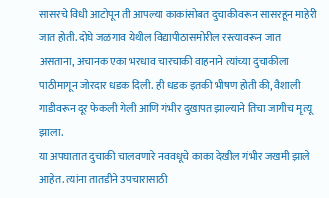सासरचे विधी आटोपून ती आपल्या काकांसोबत दुचाकीवरून सासरहून माहेरी जात होती. दोघे जळगाव येथील विद्यापीठासमोरील रस्त्यावरून जात असताना, अचानक एका भरधाव चारचाकी वाहनाने त्यांच्या दुचाकीला पाठीमागून जोरदार धडक दिली. ही धडक इतकी भीषण होती की, वैशाली गाडीवरून दूर फेकली गेली आणि गंभीर दुखापत झाल्याने तिचा जागीच मृत्यू झाला.
या अपघातात दुचाकी चालवणारे नववधूचे काका देखील गंभीर जखमी झाले आहेत. त्यांना तातडीने उपचारासाठी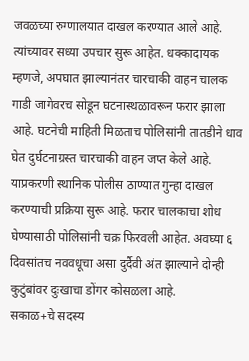जवळच्या रुग्णालयात दाखल करण्यात आले आहे. त्यांच्यावर सध्या उपचार सुरू आहेत. धक्कादायक म्हणजे, अपघात झाल्यानंतर चारचाकी वाहन चालक गाडी जागेवरच सोडून घटनास्थळावरून फरार झाला आहे. घटनेची माहिती मिळताच पोलिसांनी तातडीने धाव घेत दुर्घटनाग्रस्त चारचाकी वाहन जप्त केले आहे. याप्रकरणी स्थानिक पोलीस ठाण्यात गुन्हा दाखल करण्याची प्रक्रिया सुरू आहे. फरार चालकाचा शोध घेण्यासाठी पोलिसांनी चक्र फिरवली आहेत. अवघ्या ६ दिवसांतच नववधूचा असा दुर्दैवी अंत झाल्याने दोन्ही कुटुंबांवर दुःखाचा डोंगर कोसळला आहे.
सकाळ+चे सदस्य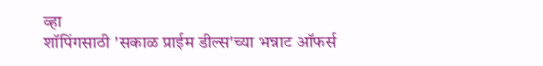व्हा
शॉपिंगसाठी 'सकाळ प्राईम डील्स'च्या भन्नाट ऑफर्स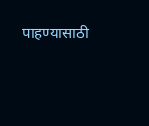पाहण्यासाठी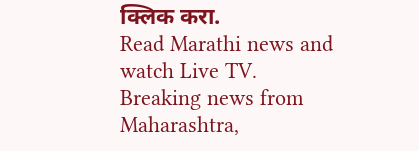क्लिक करा.
Read Marathi news and watch Live TV. Breaking news from Maharashtra,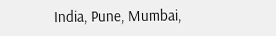India, Pune, Mumbai,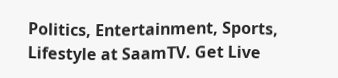Politics, Entertainment, Sports, Lifestyle at SaamTV. Get Live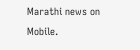Marathi news on Mobile.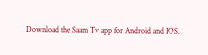Download the Saam Tv app for Android and IOS.